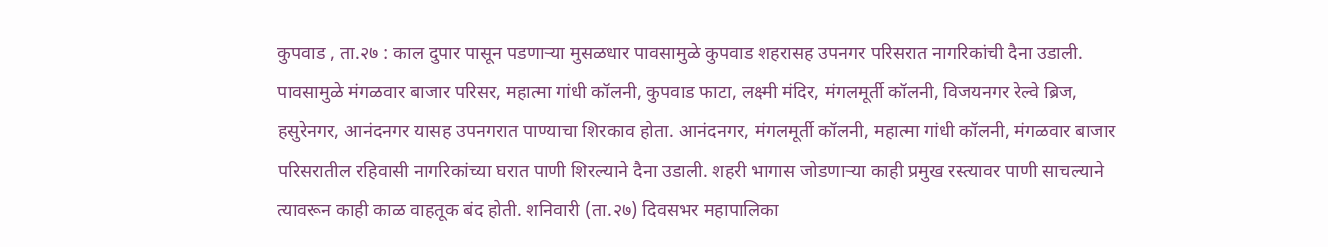कुपवाड , ता.२७ : काल दुपार पासून पडणाऱ्या मुसळधार पावसामुळे कुपवाड शहरासह उपनगर परिसरात नागरिकांची दैना उडाली. पावसामुळे मंगळवार बाजार परिसर, महात्मा गांधी कॉलनी, कुपवाड फाटा, लक्ष्मी मंदिर, मंगलमूर्ती कॉलनी, विजयनगर रेल्वे ब्रिज, हसुरेनगर, आनंदनगर यासह उपनगरात पाण्याचा शिरकाव होता. आनंदनगर, मंगलमूर्ती कॉलनी, महात्मा गांधी कॉलनी, मंगळवार बाजार परिसरातील रहिवासी नागरिकांच्या घरात पाणी शिरल्याने दैना उडाली. शहरी भागास जोडणाऱ्या काही प्रमुख रस्त्यावर पाणी साचल्याने त्यावरून काही काळ वाहतूक बंद होती. शनिवारी (ता.२७) दिवसभर महापालिका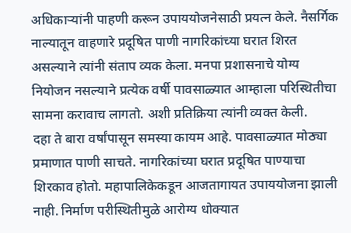अधिकाऱ्यांनी पाहणी करून उपाययोजनेसाठी प्रयत्न केले. नैसर्गिक नाल्यातून वाहणारे प्रदूषित पाणी नागरिकांच्या घरात शिरत असल्याने त्यांनी संताप व्यक केला. मनपा प्रशासनाचे योग्य नियोजन नसल्याने प्रत्येक वर्षी पावसाळ्यात आम्हाला परिस्थितीचा सामना करावाच लागतो. अशी प्रतिक्रिया त्यांनी व्यक्त केली.
दहा ते बारा वर्षांपासून समस्या कायम आहे. पावसाळ्यात मोठ्या प्रमाणात पाणी साचते. नागरिकांच्या घरात प्रदूषित पाण्याचा शिरकाव होतो. महापालिकेकडून आजतागायत उपाययोजना झाली नाही. निर्माण परीस्थितीमुळे आरोग्य धोक्यात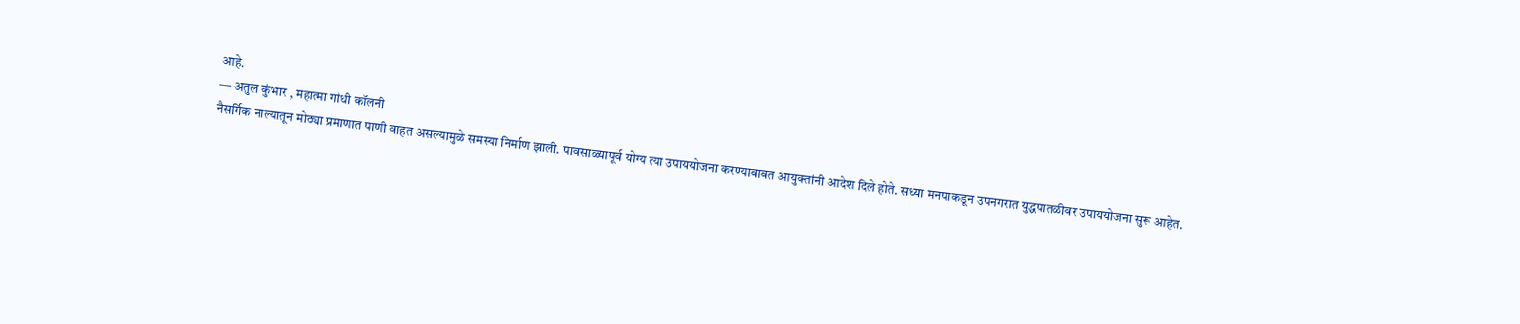आहे.
― अतुल कुंभार , महात्मा गांधी कॉलनी
नैसर्गिक नाल्यातून मोठ्या प्रमाणात पाणी वाहत असल्यामुळे समस्या निर्माण झाली. पावसाळ्यापूर्व योग्य त्या उपाययोजना करण्याबाबत आयुक्तांनी आदेश दिले होते. सध्या मनपाकडून उपनगरात युद्धपातळीवर उपाययोजना सुरू आहेत.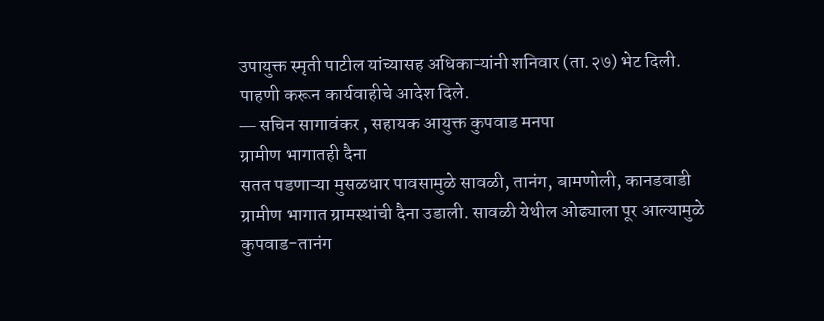उपायुक्त स्मृती पाटील यांच्यासह अधिकाऱ्यांनी शनिवार (ता.२७) भेट दिली. पाहणी करून कार्यवाहीचे आदेश दिले.
― सचिन सागावंकर , सहायक आयुक्त कुपवाड मनपा
ग्रामीण भागातही दैना
सतत पडणाऱ्या मुसळधार पावसामुळे सावळी, तानंग, बामणोली, कानडवाडी ग्रामीण भागात ग्रामस्थांची दैना उडाली. सावळी येथील ओढ्याला पूर आल्यामुळे कुपवाड-तानंग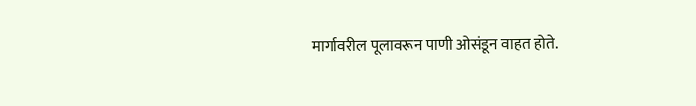मार्गावरील पूलावरून पाणी ओसंडून वाहत होते.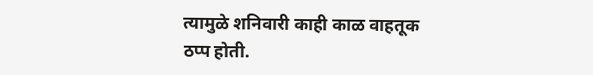त्यामुळे शनिवारी काही काळ वाहतूक ठप्प होती.